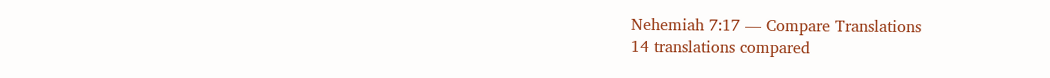Nehemiah 7:17 — Compare Translations
14 translations compared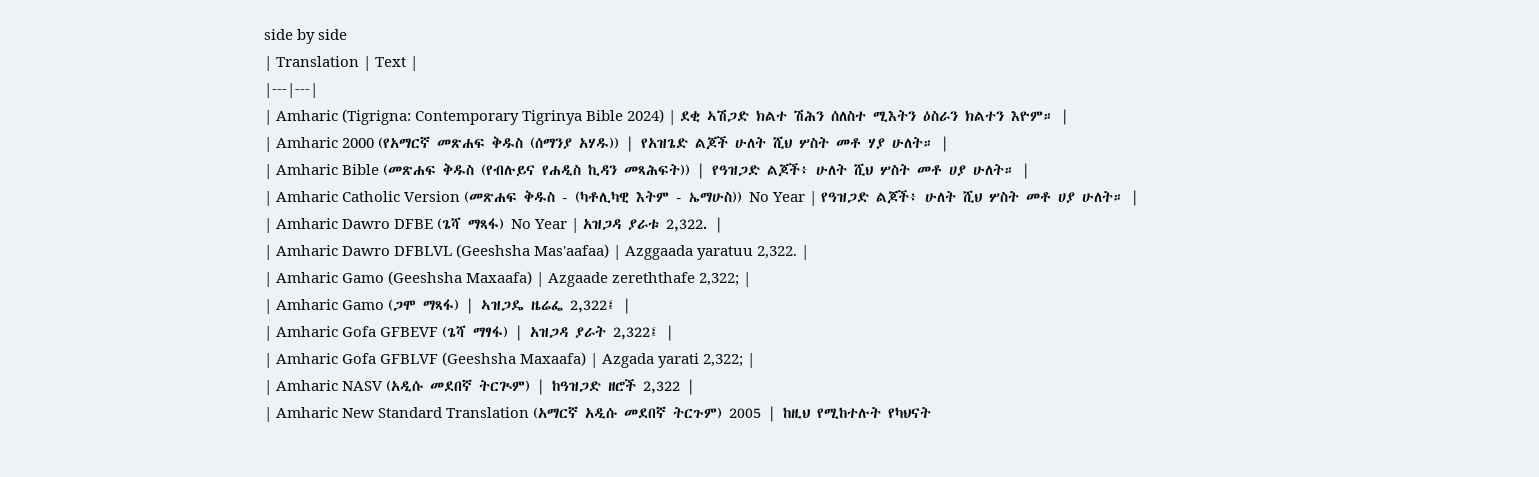side by side
| Translation | Text |
|---|---|
| Amharic (Tigrigna: Contemporary Tigrinya Bible 2024) | ደቂ ኣሽጋድ ክልተ ሽሕን ሰለስተ ሚእትን ዕስራን ክልተን እዮም። |
| Amharic 2000 (የአማርኛ መጽሐፍ ቅዱስ (ሰማንያ አሃዱ)) | የአዝጌድ ልጆች ሁለት ሺህ ሦስት መቶ ሃያ ሁለት። |
| Amharic Bible (መጽሐፍ ቅዱስ (የብሉይና የሐዲስ ኪዳን መጻሕፍት)) | የዓዝጋድ ልጆች፥ ሁለት ሺህ ሦስት መቶ ሀያ ሁለት። |
| Amharic Catholic Version (መጽሐፍ ቅዱስ - (ካቶሊካዊ እትም - ኤማሁስ)) No Year | የዓዝጋድ ልጆች፥ ሁለት ሺህ ሦስት መቶ ሀያ ሁለት። |
| Amharic Dawro DFBE (ጌሻ ማጻፋ) No Year | አዝጋዳ ያራቱ 2,322. |
| Amharic Dawro DFBLVL (Geeshsha Mas'aafaa) | Azggaada yaratuu 2,322. |
| Amharic Gamo (Geeshsha Maxaafa) | Azgaade zereththafe 2,322; |
| Amharic Gamo (ጋሞ ማጻፋ) | ኣዝጋዴ ዜሬፌ 2,322፤ |
| Amharic Gofa GFBEVF (ጌሻ ማፃፋ) | አዝጋዳ ያራት 2,322፤ |
| Amharic Gofa GFBLVF (Geeshsha Maxaafa) | Azgada yarati 2,322; |
| Amharic NASV (አዲሱ መደበኛ ትርጒም) | ከዓዝጋድ ዘሮች 2,322 |
| Amharic New Standard Translation (አማርኛ አዲሱ መደበኛ ትርጉም) 2005 | ከዚህ የሚከተሉት የካህናት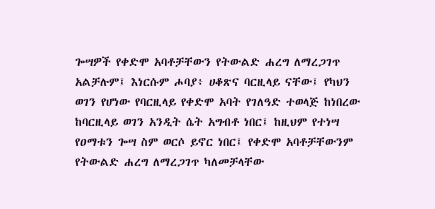ጐሣዎች የቀድሞ አባቶቻቸውን የትውልድ ሐረግ ለማረጋገጥ አልቻሉም፤ እነርሱም ሖባያ፥ ሀቆጽና ባርዚላይ ናቸው፤ የካህን ወገን የሆነው የባርዚላይ የቀድሞ አባት የገለዓድ ተወላጅ ከነበረው ከባርዚላይ ወገን አንዲት ሴት አግብቶ ነበር፤ ከዚህም የተነሣ የዐማቱን ጐሣ ስም ወርሶ ይኖር ነበር፤ የቀድሞ አባቶቻቸውንም የትውልድ ሐረግ ለማረጋገጥ ካለመቻላቸው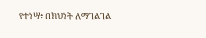የተነሣ፥ በክህነት ለማገልገል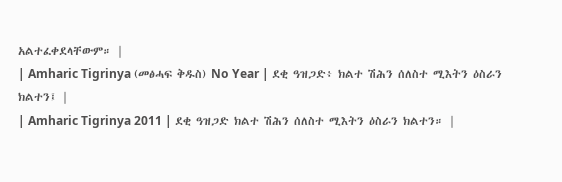አልተፈቀደላቸውም። |
| Amharic Tigrinya (መፅሓፍ ቅዱስ) No Year | ደቂ ዓዝጋድ፥ ክልተ ሽሕን ሰለስተ ሚእትን ዕስራን ክልተን፤ |
| Amharic Tigrinya 2011 | ደቂ ዓዝጋድ ክልተ ሽሕን ሰለስተ ሚእትን ዕስራን ክልተን። |